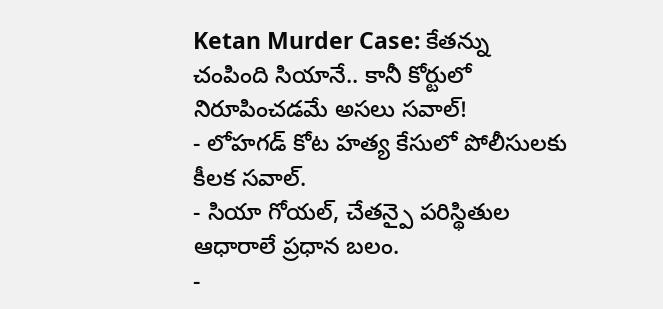Ketan Murder Case: కేతన్ను చంపింది సియానే.. కానీ కోర్టులో నిరూపించడమే అసలు సవాల్!
- లోహగడ్ కోట హత్య కేసులో పోలీసులకు కీలక సవాల్.
- సియా గోయల్, చేతన్పై పరిస్థితుల ఆధారాలే ప్రధాన బలం.
-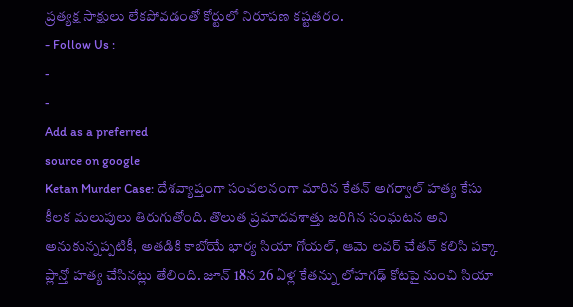ప్రత్యక్ష సాక్షులు లేకపోవడంతో కోర్టులో నిరూపణ కష్టతరం.
- Follow Us :
-
-
Add as a preferred
source on google
Ketan Murder Case: దేశవ్యాప్తంగా సంచలనంగా మారిన కేతన్ అగర్వాల్ హత్య కేసు కీలక మలుపులు తిరుగుతోంది. తొలుత ప్రమాదవశాత్తు జరిగిన సంఘటన అని అనుకున్నప్పటికీ, అతడికి కాబోయే భార్య సియా గోయల్, ఆమె లవర్ చేతన్ కలిసి పక్కా ప్లాన్తో హత్య చేసినట్లు తేలింది. జూన్ 18న 26 ఏళ్ల కేతన్ను లోహగఢ్ కోటపై నుంచి సియా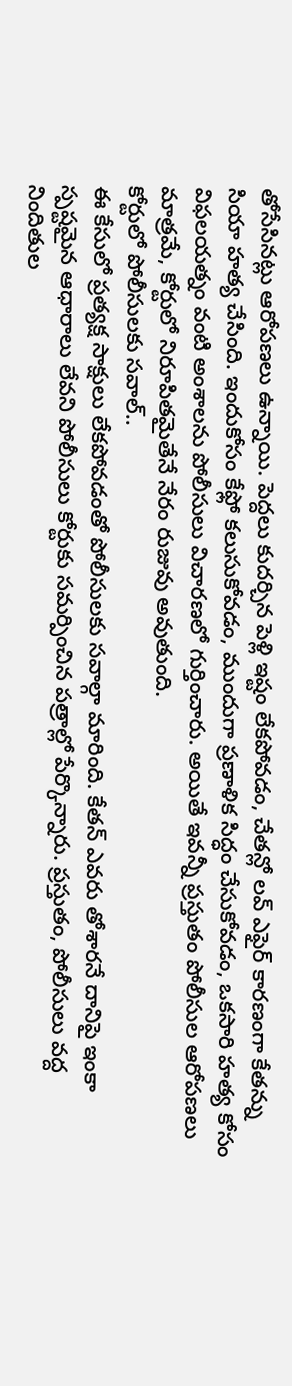తోసేసినట్లు ఆరోపణలు ఉన్నాయి. పెద్దలు కుదర్చిన పెళ్లి ఇష్టం లేకపోవడం, చేతన్లో లవ్ ఎఫైర్ కారణంగా కేతన్ను సియా హత్య చేసింది. ఇందుకోసం కేఫ్లో కలుసుకోవడం, ముందుగా ప్రణాళిక సిద్ధం చేసుకోవడం, ఒకసారి హత్య కోసం విఫలయత్నం వంటి అంశాలను పోలీసులు విచారణలో గుర్తించారు. అయితే ఇవన్నీ ప్రస్తుతం పోలీసుల ఆరోపణలు మాత్రమే, కోర్టులో నిరూపితమైతేనే నేరం రుజువు అవుతుంది.
కోర్టులో పోలీసులకు సవాల్..
ఈ కేసులో ప్రత్యక్ష సాక్షులు లేకపోవడంతో పోలీసులకు సవాల్గా మారింది. కేతన్ ఎవరు తోశారనే దానిపై ఇంకా స్పష్టమైన ఆధారాలు లేవని పోలీసులు కోర్టుకు సమర్పించిన పత్రాల్లో పేర్కొన్నారు. ప్రస్తుతం, పోలీసులు వద్ద నిందితుల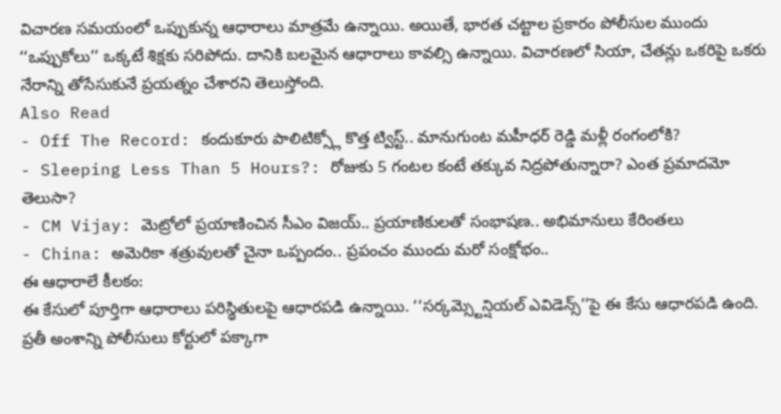విచారణ సమయంలో ఒప్పుకున్న ఆధారాలు మాత్రమే ఉన్నాయి. అయితే, భారత చట్టాల ప్రకారం పోలీసుల ముందు ‘‘ఒప్పుకోలు’’ ఒక్కటే శిక్షకు సరిపోదు. దానికి బలమైన ఆధారాలు కావల్సి ఉన్నాయి. విచారణలో సియా, చేతన్లు ఒకరిపై ఒకరు నేరాన్ని తోసేసుకునే ప్రయత్నం చేశారని తెలుస్తోంది.
Also Read
- Off The Record: కందుకూరు పాలిటిక్స్లో కొత్త ట్విస్ట్.. మానుగుంట మహీధర్ రెడ్డి మళ్లీ రంగంలోకి?
- Sleeping Less Than 5 Hours?: రోజుకు 5 గంటల కంటే తక్కువ నిద్రపోతున్నారా? ఎంత ప్రమాదమో తెలుసా?
- CM Vijay: మెట్రోలో ప్రయాణించిన సీఎం విజయ్.. ప్రయాణికులతో సంభాషణ.. అభిమానులు కేరింతలు
- China: అమెరికా శత్రువులతో చైనా ఒప్పందం.. ప్రపంచం ముందు మరో సంక్షోభం..
ఈ ఆధారాలే కీలకం:
ఈ కేసులో పూర్తిగా ఆధారాలు పరిస్థితులపై ఆధారపడి ఉన్నాయి. ‘‘సర్కమ్స్టెన్షియల్ ఎవిడెన్స్’’పై ఈ కేసు ఆధారపడి ఉంది. ప్రతీ అంశాన్ని పోలీసులు కోర్టులో పక్కాగా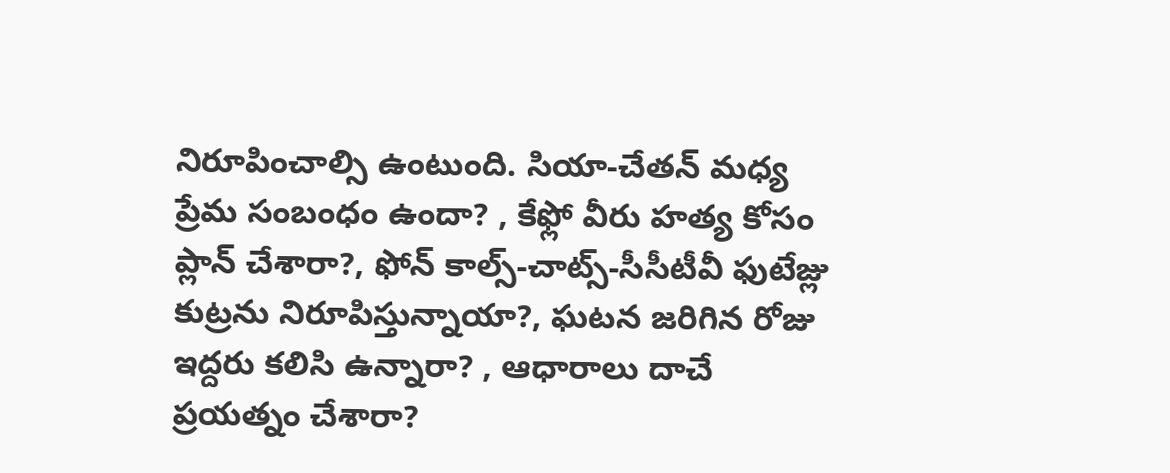నిరూపించాల్సి ఉంటుంది. సియా-చేతన్ మధ్య ప్రేమ సంబంధం ఉందా? , కేఫ్లో వీరు హత్య కోసం ప్లాన్ చేశారా?, ఫోన్ కాల్స్-చాట్స్-సీసీటీవీ ఫుటేజ్లు కుట్రను నిరూపిస్తున్నాయా?, ఘటన జరిగిన రోజు ఇద్దరు కలిసి ఉన్నారా? , ఆధారాలు దాచే ప్రయత్నం చేశారా?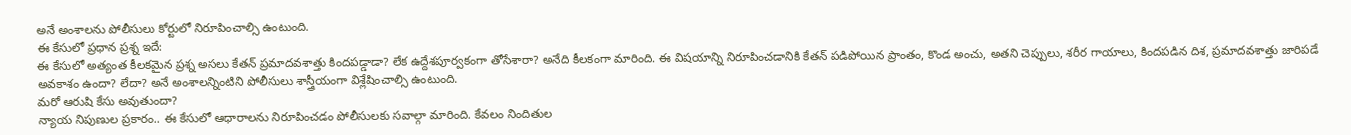అనే అంశాలను పోలీసులు కోర్టులో నిరూపించాల్సి ఉంటుంది.
ఈ కేసులో ప్రధాన ప్రశ్న ఇదే:
ఈ కేసులో అత్యంత కీలకమైన ప్రశ్న అసలు కేతన్ ప్రమాదవశాత్తు కిందపడ్డాడా? లేక ఉద్దేశపూర్వకంగా తోసేశారా? అనేది కీలకంగా మారింది. ఈ విషయాన్ని నిరూపించడానికి కేతన్ పడిపోయిన ప్రాంతం, కొండ అంచు, అతని చెప్పులు, శరీర గాయాలు, కిందపడిన దిశ, ప్రమాదవశాత్తు జారిపడే అవకాశం ఉందా? లేదా? అనే అంశాలన్నింటిని పోలీసులు శాస్త్రీయంగా విశ్లేషించాల్సి ఉంటుంది.
మరో ఆరుషి కేసు అవుతుందా?
న్యాయ నిపుణుల ప్రకారం.. ఈ కేసులో ఆధారాలను నిరూపించడం పోలీసులకు సవాల్గా మారింది. కేవలం నిందితుల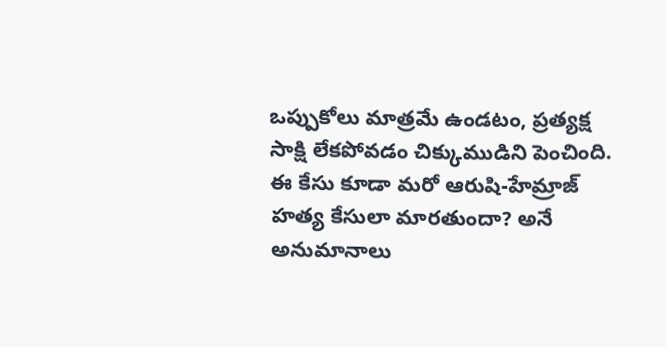ఒప్పుకోలు మాత్రమే ఉండటం, ప్రత్యక్ష సాక్షి లేకపోవడం చిక్కుముడిని పెంచింది. ఈ కేసు కూడా మరో ఆరుషి-హేమ్రాజ్ హత్య కేసులా మారతుందా? అనే అనుమానాలు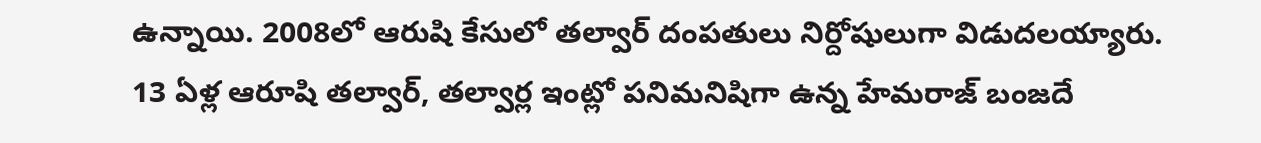ఉన్నాయి. 2008లో ఆరుషి కేసులో తల్వార్ దంపతులు నిర్దోషులుగా విడుదలయ్యారు.
13 ఏళ్ల ఆరూషి తల్వార్, తల్వార్ల ఇంట్లో పనిమనిషిగా ఉన్న హేమరాజ్ బంజదే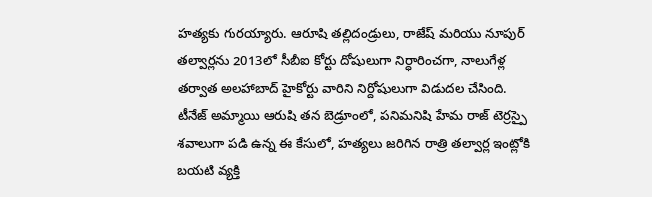హత్యకు గురయ్యారు. ఆరూషి తల్లిదండ్రులు, రాజేష్ మరియు నూపుర్ తల్వార్లను 2013లో సీబీఐ కోర్టు దోషులుగా నిర్ధారించగా, నాలుగేళ్ల తర్వాత అలహాబాద్ హైకోర్టు వారిని నిర్దోషులుగా విడుదల చేసింది.
టీనేజ్ అమ్మాయి ఆరుషి తన బెడ్రూంలో, పనిమనిషి హేమ రాజ్ టెర్రస్పై శవాలుగా పడి ఉన్న ఈ కేసులో, హత్యలు జరిగిన రాత్రి తల్వార్ల ఇంట్లోకి బయటి వ్యక్తి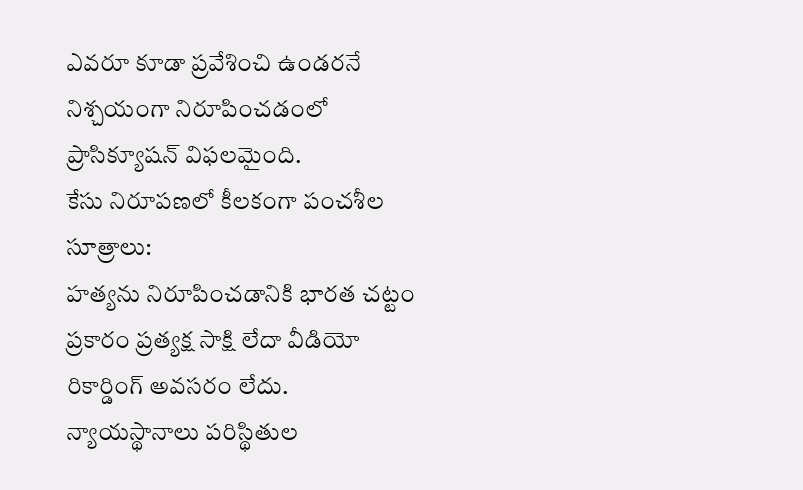ఎవరూ కూడా ప్రవేశించి ఉండరనే నిశ్చయంగా నిరూపించడంలో ప్రాసిక్యూషన్ విఫలమైంది.
కేసు నిరూపణలో కీలకంగా పంచశీల సూత్రాలు:
హత్యను నిరూపించడానికి భారత చట్టం ప్రకారం ప్రత్యక్ష సాక్షి లేదా వీడియో రికార్డింగ్ అవసరం లేదు. న్యాయస్థానాలు పరిస్థితుల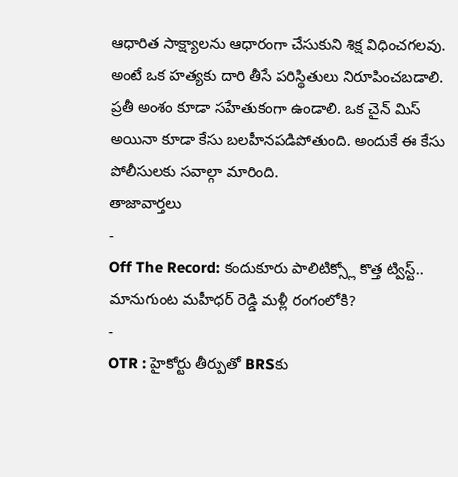ఆధారిత సాక్ష్యాలను ఆధారంగా చేసుకుని శిక్ష విధించగలవు. అంటే ఒక హత్యకు దారి తీసే పరిస్థితులు నిరూపించబడాలి. ప్రతీ అంశం కూడా సహేతుకంగా ఉండాలి. ఒక చైన్ మిస్ అయినా కూడా కేసు బలహీనపడిపోతుంది. అందుకే ఈ కేసు పోలీసులకు సవాల్గా మారింది.
తాజావార్తలు
-
Off The Record: కందుకూరు పాలిటిక్స్లో కొత్త ట్విస్ట్.. మానుగుంట మహీధర్ రెడ్డి మళ్లీ రంగంలోకి?
-
OTR : హైకోర్టు తీర్పుతో BRSకు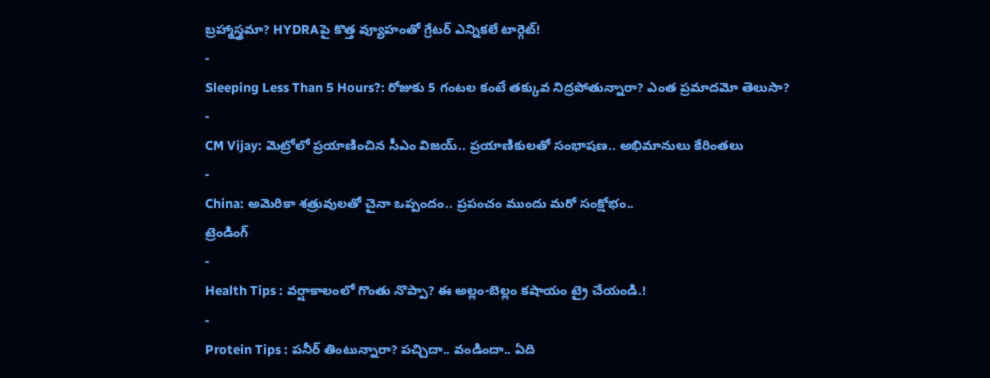బ్రహ్మాస్త్రమా? HYDRAపై కొత్త వ్యూహంతో గ్రేటర్ ఎన్నికలే టార్గెట్!
-
Sleeping Less Than 5 Hours?: రోజుకు 5 గంటల కంటే తక్కువ నిద్రపోతున్నారా? ఎంత ప్రమాదమో తెలుసా?
-
CM Vijay: మెట్రోలో ప్రయాణించిన సీఎం విజయ్.. ప్రయాణికులతో సంభాషణ.. అభిమానులు కేరింతలు
-
China: అమెరికా శత్రువులతో చైనా ఒప్పందం.. ప్రపంచం ముందు మరో సంక్షోభం..
ట్రెండింగ్
-
Health Tips : వర్షాకాలంలో గొంతు నొప్పా? ఈ అల్లం-బెల్లం కషాయం ట్రై చేయండి.!
-
Protein Tips : పనీర్ తింటున్నారా? పచ్చిదా.. వండిందా.. ఏది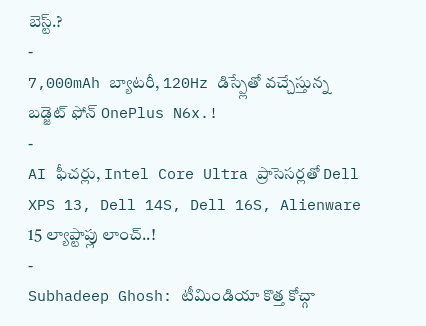బెస్ట్.?
-
7,000mAh బ్యాటరీ, 120Hz డిస్ప్లేతో వచ్చేస్తున్న బడ్జెట్ ఫోన్ OnePlus N6x.!
-
AI ఫీచర్లు, Intel Core Ultra ప్రాసెసర్లతో Dell XPS 13, Dell 14S, Dell 16S, Alienware 15 ల్యాప్టాప్లు లాంచ్..!
-
Subhadeep Ghosh: టీమిండియా కొత్త కోచ్గా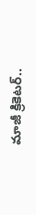మాజీ క్రికెటర్..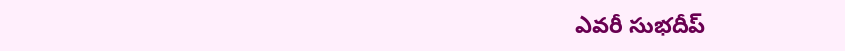ఎవరీ సుభదీప్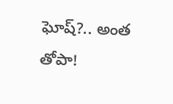ఘోష్?.. అంత తోపా!